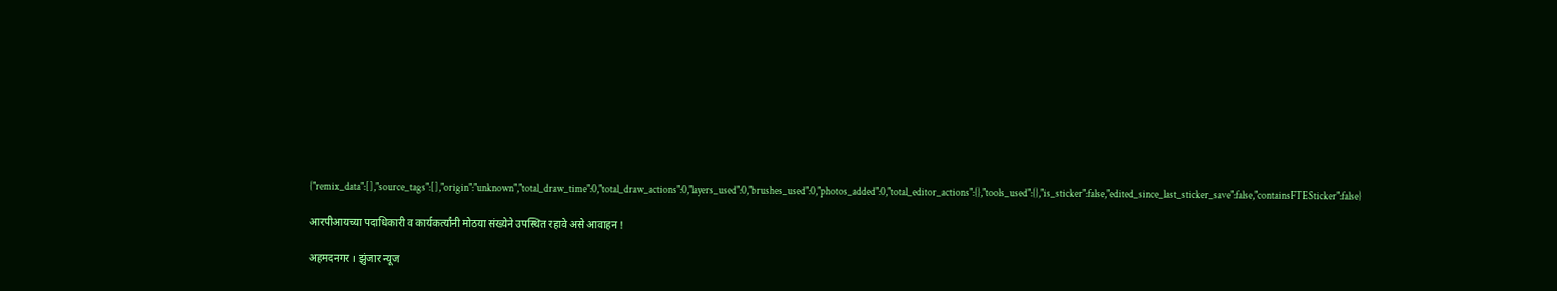{"remix_data":[],"source_tags":[],"origin":"unknown","total_draw_time":0,"total_draw_actions":0,"layers_used":0,"brushes_used":0,"photos_added":0,"total_editor_actions":{},"tools_used":{},"is_sticker":false,"edited_since_last_sticker_save":false,"containsFTESticker":false}

आरपीआयच्या पदाधिकारी व कार्यकर्त्यांनी मोठया संख्येने उपस्थित रहावे असे आवाहन !

अहमदनगर । झुंजार न्यूज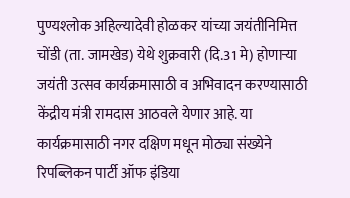पुण्यश्‍लोक अहिल्यादेवी होळकर यांच्या जयंतीनिमित्त चोंडी (ता. जामखेड) येथे शुक्रवारी (दि.31 मे) होणाऱ्या जयंती उत्सव कार्यक्रमासाठी व अभिवादन करण्यासाठी केंद्रीय मंत्री रामदास आठवले येणार आहे. या कार्यक्रमासाठी नगर दक्षिण मधून मोठ्या संख्येने रिपब्लिकन पार्टी ऑफ इंडिया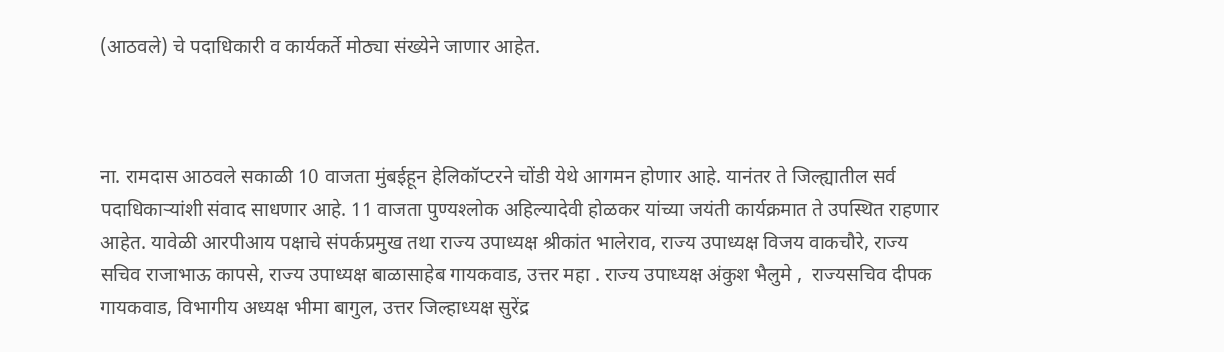(आठवले) चे पदाधिकारी व कार्यकर्ते मोठ्या संख्येने जाणार आहेत.



ना. रामदास आठवले सकाळी 10 वाजता मुंबईहून हेलिकॉप्टरने चोंडी येथे आगमन होणार आहे. यानंतर ते जिल्ह्यातील सर्व पदाधिकाऱ्यांशी संवाद साधणार आहे. 11 वाजता पुण्यश्‍लोक अहिल्यादेवी होळकर यांच्या जयंती कार्यक्रमात ते उपस्थित राहणार आहेत. यावेळी आरपीआय पक्षाचे संपर्कप्रमुख तथा राज्य उपाध्यक्ष श्रीकांत भालेराव, राज्य उपाध्यक्ष विजय वाकचौरे, राज्य सचिव राजाभाऊ कापसे, राज्य उपाध्यक्ष बाळासाहेब गायकवाड, उत्तर महा . राज्य उपाध्यक्ष अंकुश भैलुमे ,  राज्यसचिव दीपक गायकवाड, विभागीय अध्यक्ष भीमा बागुल, उत्तर जिल्हाध्यक्ष सुरेंद्र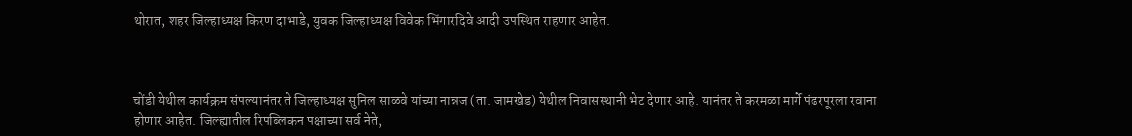थोरात, शहर जिल्हाध्यक्ष किरण दाभाडे, युवक जिल्हाध्यक्ष विवेक भिंगारदिवे आदी उपस्थित राहणार आहेत.



चोंडी येथील कार्यक्रम संपल्यानंतर ते जिल्हाध्यक्ष सुनिल साळवे यांच्या नान्नज (ता. जामखेड) येथील निवासस्थानी भेट देणार आहे. यानंतर ते करमळा मार्गे पंढरपूरला रवाना होणार आहेत. जिल्ह्यातील रिपब्लिकन पक्षाच्या सर्व नेते,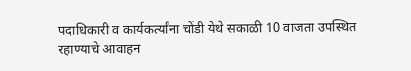पदाधिकारी व कार्यकर्त्यांना चोंडी येथे सकाळी 10 वाजता उपस्थित रहाण्याचे आवाहन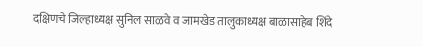दक्षिणचे जिल्हाध्यक्ष सुनिल साळवे व जामखेड तालुकाध्यक्ष बाळासाहेब शिंदे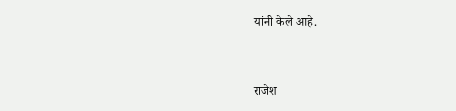यांनी केले आहे.



राजेश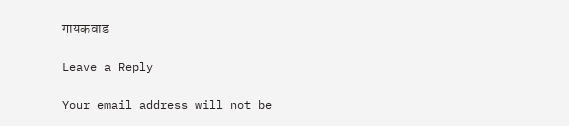गायकवाड

Leave a Reply

Your email address will not be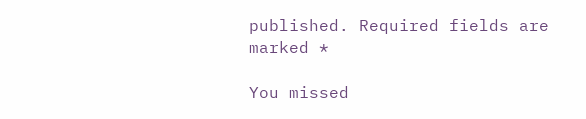published. Required fields are marked *

You missed